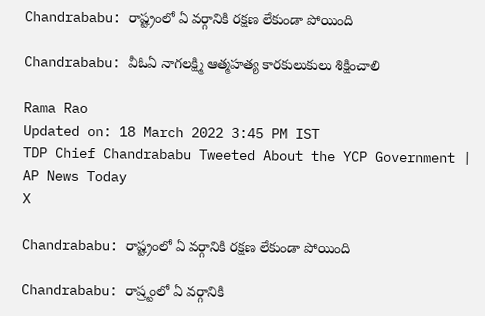Chandrababu: రాష్ట్రంలో ఏ వర్గానికి రక్షణ లేకుండా పోయింది

Chandrababu: వీఓఏ నాగలక్ష్మి ఆత్మహత్య కారకులుకులు శిక్షించాలి

Rama Rao
Updated on: 18 March 2022 3:45 PM IST
TDP Chief Chandrababu Tweeted About the YCP Government | AP News Today
X

Chandrababu: రాష్ట్రంలో ఏ వర్గానికి రక్షణ లేకుండా పోయింది

Chandrababu: రాష్ర్టంలో ఏ వర్గానికి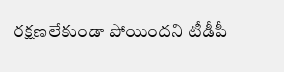రక్షణలేకుండా పోయిందని టీడీపీ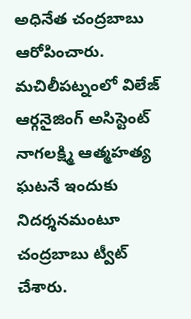అధినేత చంద్రబాబు ఆరోపించారు. మచిలీపట్నంలో విలేజ్ ఆర్గనైజింగ్ అసిస్టెంట్ నాగలక్ష్మి ఆత్మహత్య ఘటనే ఇందుకు నిదర్శనమంటూ చంద్రబాబు ట్వీట్ చేశారు.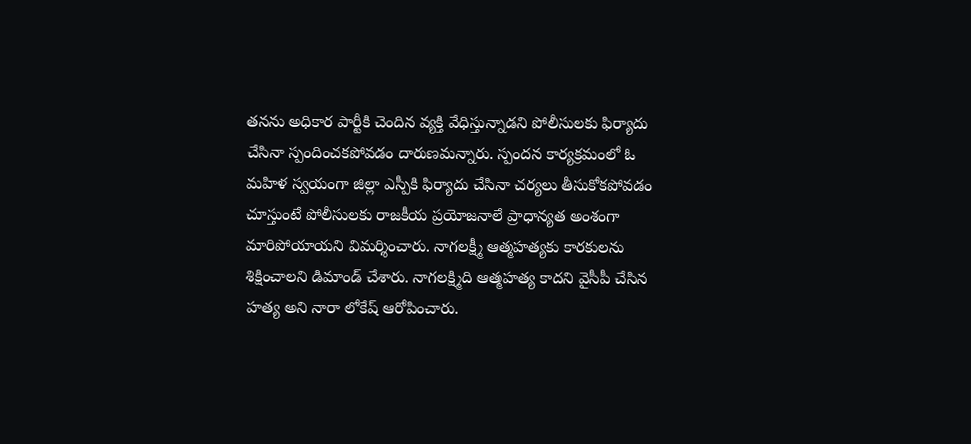తనను అధికార పార్టీకి చెందిన వ్యక్తి వేధిస్తున్నాడని పోలీసులకు ఫిర్యాదు చేసినా స్పందించకపోవడం దారుణమన్నారు. స్పందన కార్యక్రమంలో ఓ మహిళ స్వయంగా జిల్లా ఎస్పీకి ఫిర్యాదు చేసినా చర్యలు తీసుకోకపోవడం చూస్తుంటే పోలీసులకు రాజకీయ ప్రయోజనాలే ప్రాధాన్యత అంశంగా మారిపోయాయని విమర్శించారు. నాగలక్ష్మీ ఆత్మహత్యకు కారకులను శిక్షించాలని డిమాండ్ చేశారు. నాగలక్ష్మిది ఆత్మహత్య కాదని వైసీపీ చేసిన హత్య అని నారా లోకేష్ ఆరోపించారు.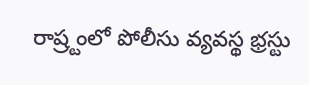రాష్ర్టంలో పోలీసు వ్యవస్థ భ్రస్టు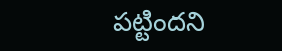పట్టిందని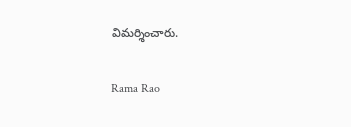విమర్శించారు.

Rama Rao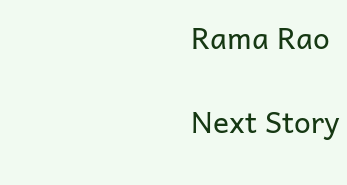Rama Rao

Next Story